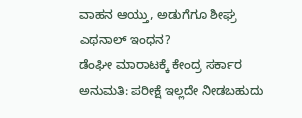ವಾಹನ ಆಯ್ತು, ಅಡುಗೆಗೂ ಶೀಘ್ರ ಎಥನಾಲ್ ಇಂಧನ?
ಡೆಂಘೀ ಮಾರಾಟಕ್ಕೆ ಕೇಂದ್ರ ಸರ್ಕಾರ ಅನುಮತಿ: ಪರೀಕ್ಷೆ ಇಲ್ಲದೇ ನೀಡಬಹುದು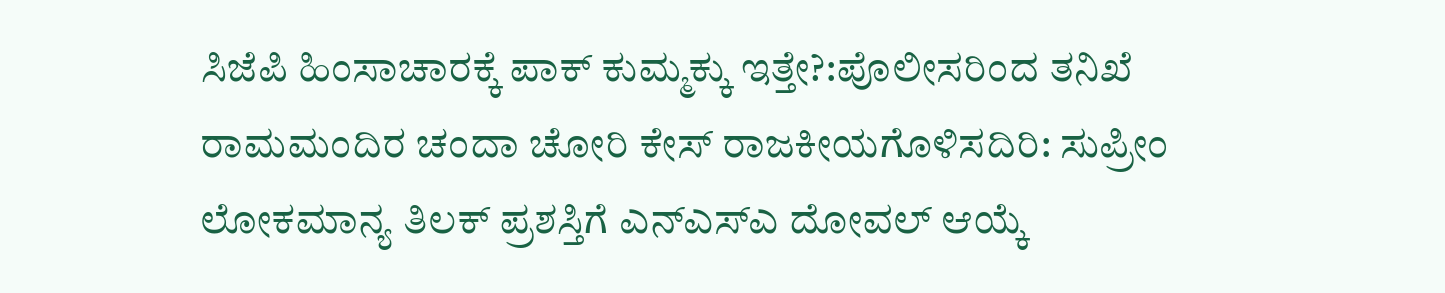ಸಿಜೆಪಿ ಹಿಂಸಾಚಾರಕ್ಕೆ ಪಾಕ್ ಕುಮ್ಮಕ್ಕು ಇತ್ತೇ?:ಪೊಲೀಸರಿಂದ ತನಿಖೆ
ರಾಮಮಂದಿರ ಚಂದಾ ಚೋರಿ ಕೇಸ್ ರಾಜಕೀಯಗೊಳಿಸದಿರಿ: ಸುಪ್ರೀಂ
ಲೋಕಮಾನ್ಯ ತಿಲಕ್ ಪ್ರಶಸ್ತಿಗೆ ಎನ್ಎಸ್ಎ ದೋವಲ್ ಆಯ್ಕೆ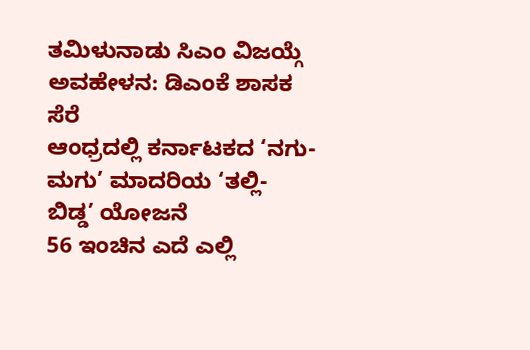ತಮಿಳುನಾಡು ಸಿಎಂ ವಿಜಯ್ಗೆ ಅವಹೇಳನ: ಡಿಎಂಕೆ ಶಾಸಕ ಸೆರೆ
ಆಂಧ್ರದಲ್ಲಿ ಕರ್ನಾಟಕದ ‘ನಗು-ಮಗು’ ಮಾದರಿಯ ‘ತಲ್ಲಿ- ಬಿಡ್ಡ’ ಯೋಜನೆ
56 ಇಂಚಿನ ಎದೆ ಎಲ್ಲಿ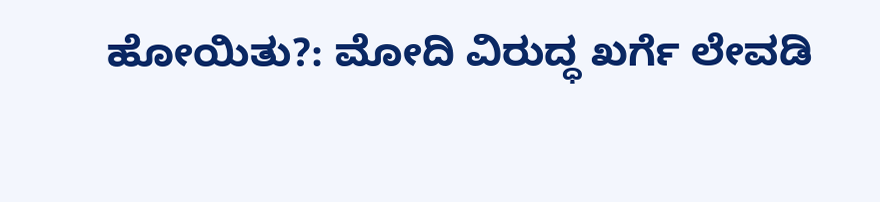ಹೋಯಿತು?: ಮೋದಿ ವಿರುದ್ಧ ಖರ್ಗೆ ಲೇವಡಿ